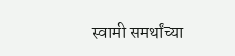स्वामी समर्थांच्या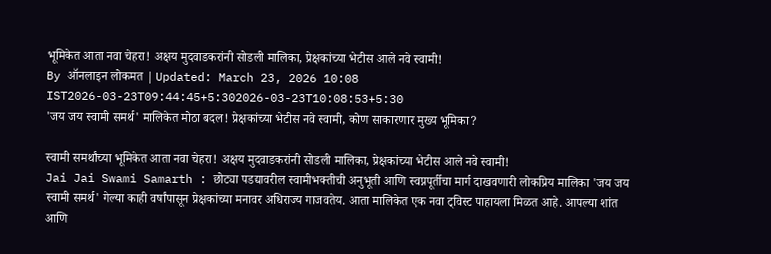भूमिकेत आता नवा चेहरा! अक्षय मुदवाडकरांनी सोडली मालिका, प्रेक्षकांच्या भेटीस आले नवे स्वामी!
By ऑनलाइन लोकमत | Updated: March 23, 2026 10:08 IST2026-03-23T09:44:45+5:302026-03-23T10:08:53+5:30
'जय जय स्वामी समर्थ' मालिकेत मोठा बदल! प्रेक्षकांच्या भेटीस नवे स्वामी, कोण साकारणार मुख्य भूमिका?

स्वामी समर्थांच्या भूमिकेत आता नवा चेहरा! अक्षय मुदवाडकरांनी सोडली मालिका, प्रेक्षकांच्या भेटीस आले नवे स्वामी!
Jai Jai Swami Samarth : छोट्या पडद्यावरील स्वामीभक्तीची अनुभूती आणि स्वप्नपूर्तीचा मार्ग दाखवणारी लोकप्रिय मालिका 'जय जय स्वामी समर्थ' गेल्या काही वर्षांपासून प्रेक्षकांच्या मनावर अधिराज्य गाजवतेय. आता मालिकेत एक नवा ट्विस्ट पाहायला मिळत आहे. आपल्या शांत आणि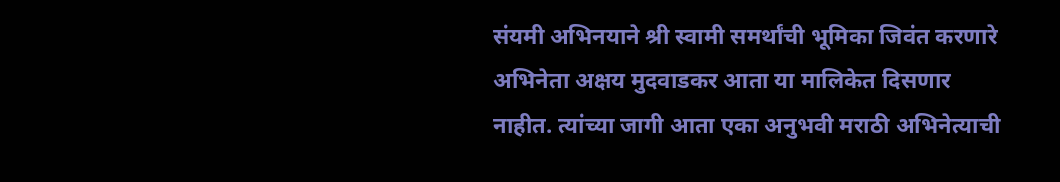संयमी अभिनयाने श्री स्वामी समर्थांची भूमिका जिवंत करणारे अभिनेता अक्षय मुदवाडकर आता या मालिकेत दिसणार नाहीत. त्यांच्या जागी आता एका अनुभवी मराठी अभिनेत्याची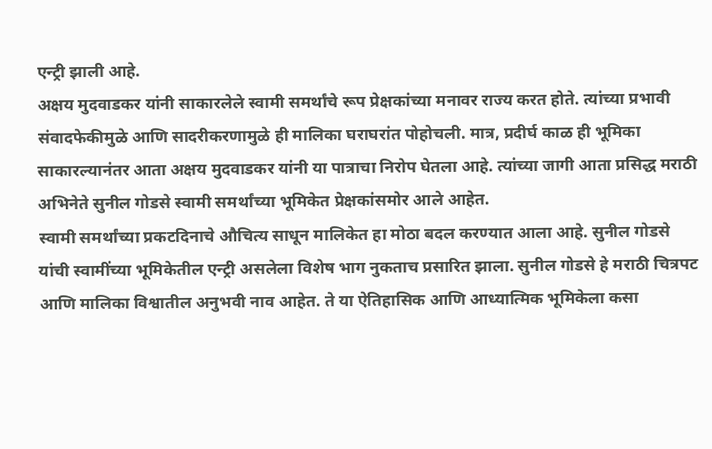एन्ट्री झाली आहे.
अक्षय मुदवाडकर यांनी साकारलेले स्वामी समर्थांचे रूप प्रेक्षकांच्या मनावर राज्य करत होते. त्यांच्या प्रभावी संवादफेकीमुळे आणि सादरीकरणामुळे ही मालिका घराघरांत पोहोचली. मात्र, प्रदीर्घ काळ ही भूमिका साकारल्यानंतर आता अक्षय मुदवाडकर यांनी या पात्राचा निरोप घेतला आहे. त्यांच्या जागी आता प्रसिद्ध मराठी अभिनेते सुनील गोडसे स्वामी समर्थांच्या भूमिकेत प्रेक्षकांसमोर आले आहेत.
स्वामी समर्थांच्या प्रकटदिनाचे औचित्य साधून मालिकेत हा मोठा बदल करण्यात आला आहे. सुनील गोडसे यांची स्वामींच्या भूमिकेतील एन्ट्री असलेला विशेष भाग नुकताच प्रसारित झाला. सुनील गोडसे हे मराठी चित्रपट आणि मालिका विश्वातील अनुभवी नाव आहेत. ते या ऐतिहासिक आणि आध्यात्मिक भूमिकेला कसा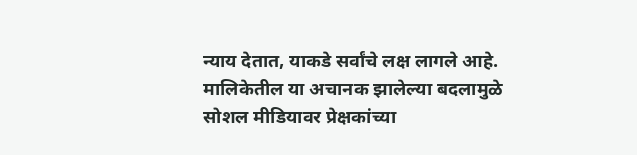न्याय देतात, याकडे सर्वांचे लक्ष लागले आहे.
मालिकेतील या अचानक झालेल्या बदलामुळे सोशल मीडियावर प्रेक्षकांच्या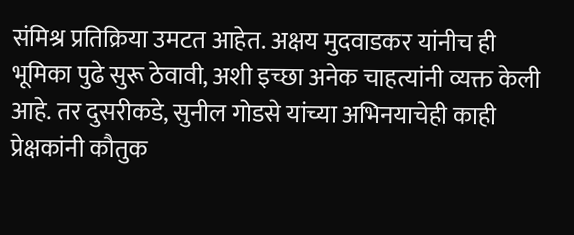संमिश्र प्रतिक्रिया उमटत आहेत. अक्षय मुदवाडकर यांनीच ही भूमिका पुढे सुरू ठेवावी, अशी इच्छा अनेक चाहत्यांनी व्यक्त केली आहे. तर दुसरीकडे, सुनील गोडसे यांच्या अभिनयाचेही काही प्रेक्षकांनी कौतुक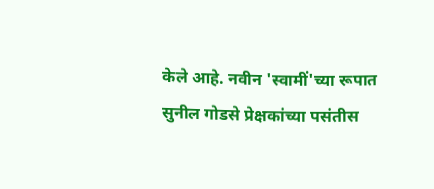केले आहे. नवीन 'स्वामीं'च्या रूपात सुनील गोडसे प्रेक्षकांच्या पसंतीस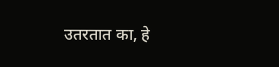उतरतात का, हे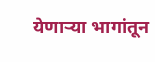येणाऱ्या भागांतून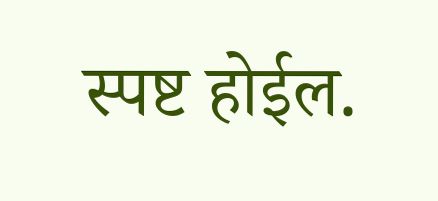स्पष्ट होईल.